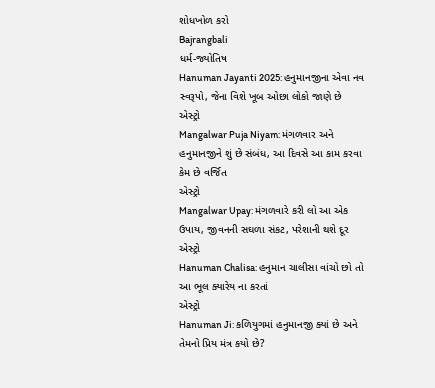શોધખોળ કરો
Bajrangbali
ધર્મ-જ્યોતિષ
Hanuman Jayanti 2025: હનુમાનજીના એવા નવ સ્વરૂપો, જેના વિશે ખૂબ ઓછા લોકો જાણે છે
એસ્ટ્રો
Mangalwar Puja Niyam: મંગળવાર અને હનુમાનજીને શું છે સંબંધ, આ દિવસે આ કામ કરવા કેમ છે વર્જિત
એસ્ટ્રો
Mangalwar Upay: મંગળવારે કરી લો આ એક ઉપાય, જીવનની સઘળા સંકટ, પરેશાની થશે દૂર
એસ્ટ્રો
Hanuman Chalisa: હનુમાન ચાલીસા વાંચો છો તો આ ભૂલ ક્યારેય ના કરતાં
એસ્ટ્રો
Hanuman Ji: કળિયુગમાં હનુમાનજી ક્યાં છે અને તેમનો પ્રિય મંત્ર કયો છે?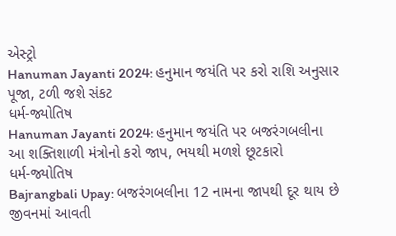એસ્ટ્રો
Hanuman Jayanti 2024: હનુમાન જયંતિ પર કરો રાશિ અનુસાર પૂજા, ટળી જશે સંકટ
ધર્મ-જ્યોતિષ
Hanuman Jayanti 2024: હનુમાન જયંતિ પર બજરંગબલીના આ શક્તિશાળી મંત્રોનો કરો જાપ, ભયથી મળશે છૂટકારો
ધર્મ-જ્યોતિષ
Bajrangbali Upay: બજરંગબલીના 12 નામના જાપથી દૂર થાય છે જીવનમાં આવતી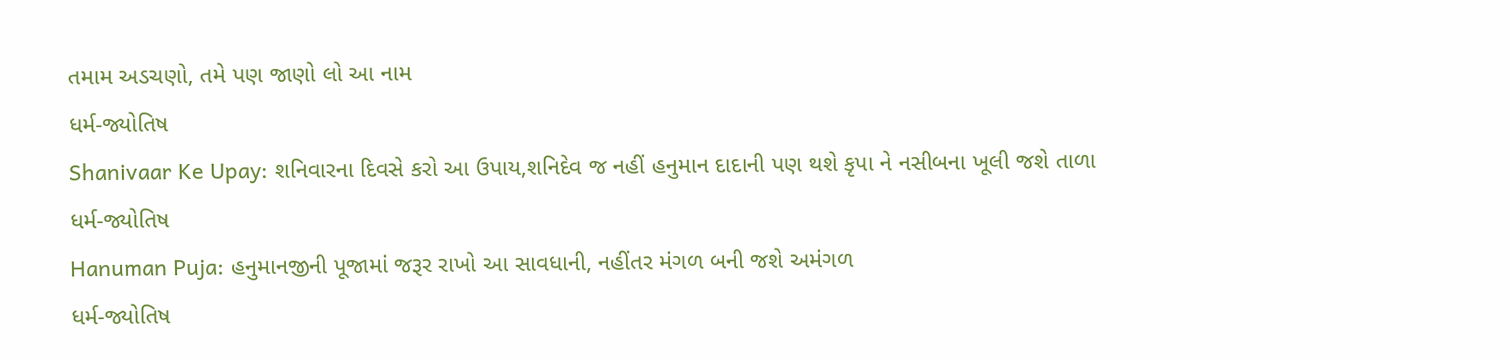તમામ અડચણો, તમે પણ જાણો લો આ નામ
ધર્મ-જ્યોતિષ
Shanivaar Ke Upay: શનિવારના દિવસે કરો આ ઉપાય,શનિદેવ જ નહીં હનુમાન દાદાની પણ થશે કૃપા ને નસીબના ખૂલી જશે તાળા
ધર્મ-જ્યોતિષ
Hanuman Puja: હનુમાનજીની પૂજામાં જરૂર રાખો આ સાવધાની, નહીંતર મંગળ બની જશે અમંગળ
ધર્મ-જ્યોતિષ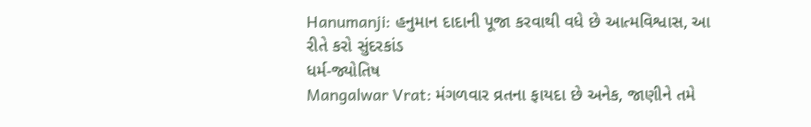Hanumanji: હનુમાન દાદાની પૂજા કરવાથી વધે છે આત્મવિશ્વાસ, આ રીતે કરો સુંદરકાંડ
ધર્મ-જ્યોતિષ
Mangalwar Vrat: મંગળવાર વ્રતના ફાયદા છે અનેક, જાણીને તમે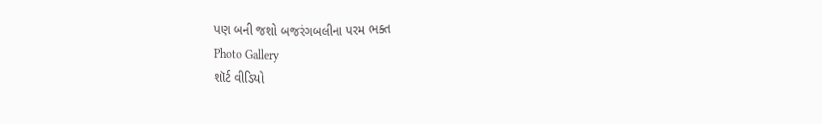પણ બની જશો બજરંગબલીના પરમ ભક્ત
Photo Gallery
શૉર્ટ વીડિયો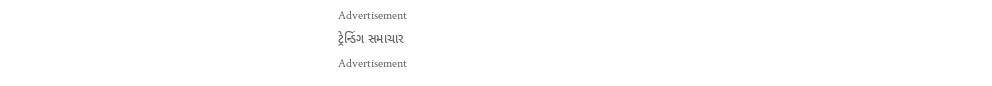Advertisement
ટ્રેન્ડિંગ સમાચાર
Advertisement